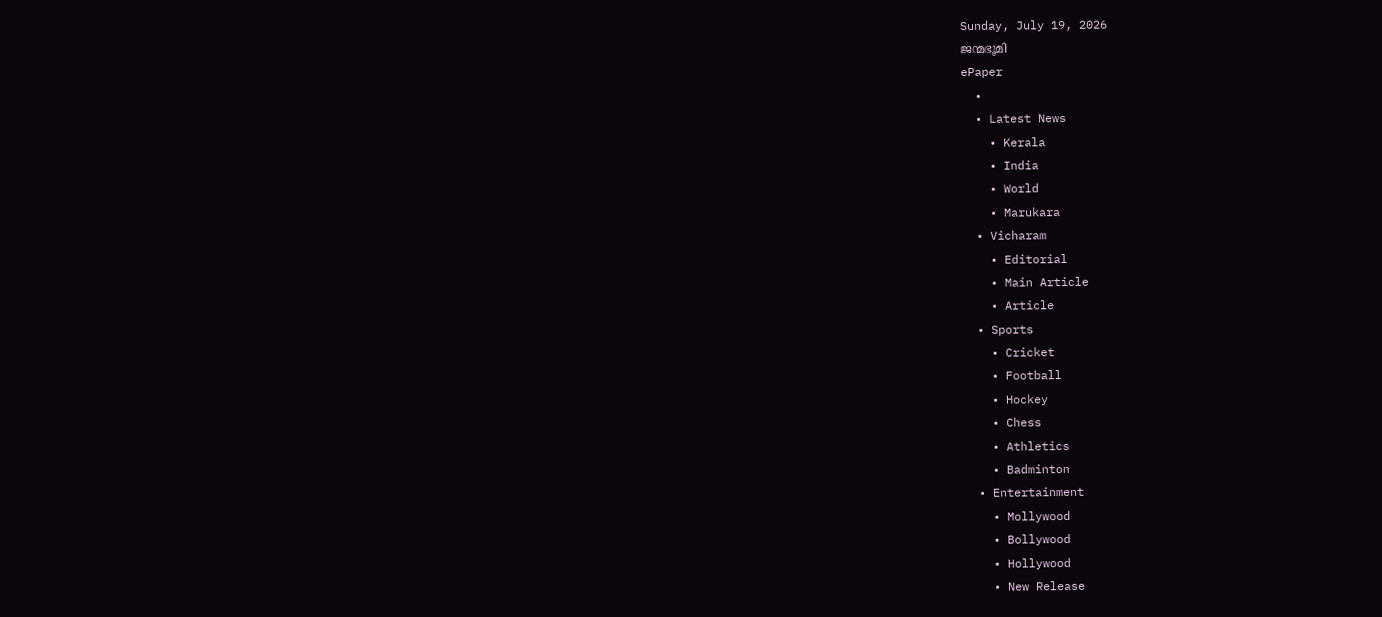Sunday, July 19, 2026
ജന്മഭൂമി
ePaper
  •
  • Latest News
    • Kerala
    • India
    • World
    • Marukara
  • Vicharam
    • Editorial
    • Main Article
    • Article
  • Sports
    • Cricket
    • Football
    • Hockey
    • Chess
    • Athletics
    • Badminton
  • Entertainment
    • Mollywood
    • Bollywood
    • Hollywood
    • New Release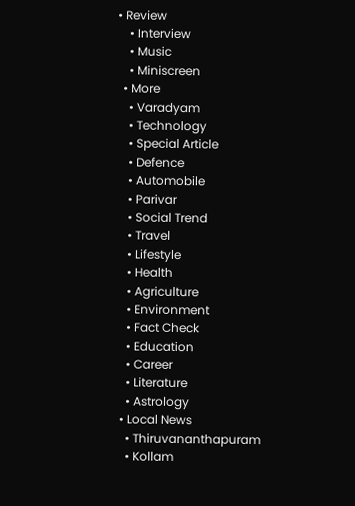• Review
    • Interview
    • Music
    • Miniscreen
  • More
    • Varadyam
    • Technology
    • Special Article
    • Defence
    • Automobile
    • Parivar
    • Social Trend
    • Travel
    • Lifestyle
    • Health
    • Agriculture
    • Environment
    • Fact Check
    • Education
    • Career
    • Literature
    • Astrology
  • Local News
    • Thiruvananthapuram
    • Kollam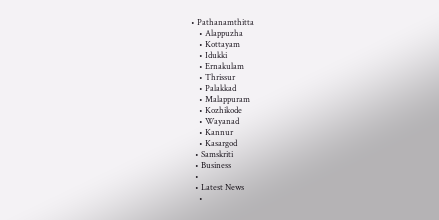• Pathanamthitta
    • Alappuzha
    • Kottayam
    • Idukki
    • Ernakulam
    • Thrissur
    • Palakkad
    • Malappuram
    • Kozhikode
    • Wayanad
    • Kannur
    • Kasargod
  • Samskriti
  • Business
  •
  • Latest News
    •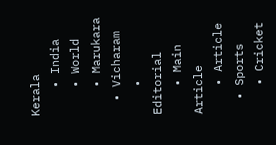Kerala
    • India
    • World
    • Marukara
  • Vicharam
    • Editorial
    • Main Article
    • Article
  • Sports
    • Cricket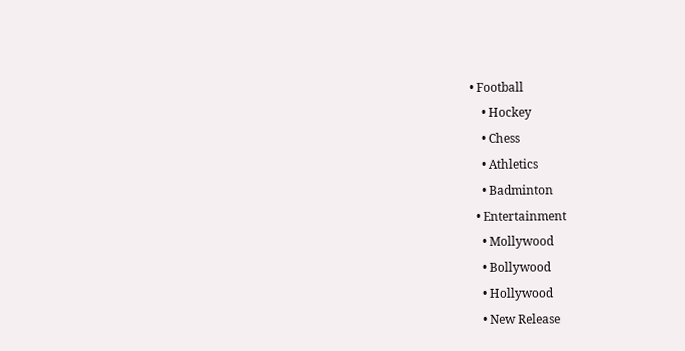• Football
    • Hockey
    • Chess
    • Athletics
    • Badminton
  • Entertainment
    • Mollywood
    • Bollywood
    • Hollywood
    • New Release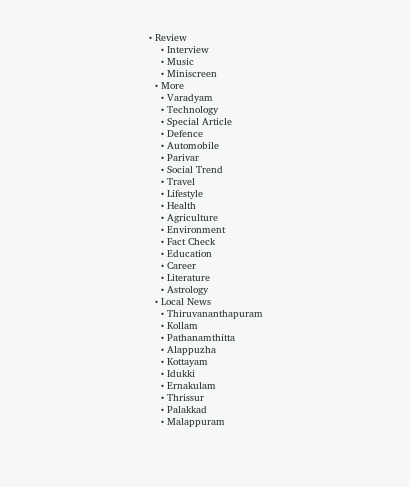• Review
    • Interview
    • Music
    • Miniscreen
  • More
    • Varadyam
    • Technology
    • Special Article
    • Defence
    • Automobile
    • Parivar
    • Social Trend
    • Travel
    • Lifestyle
    • Health
    • Agriculture
    • Environment
    • Fact Check
    • Education
    • Career
    • Literature
    • Astrology
  • Local News
    • Thiruvananthapuram
    • Kollam
    • Pathanamthitta
    • Alappuzha
    • Kottayam
    • Idukki
    • Ernakulam
    • Thrissur
    • Palakkad
    • Malappuram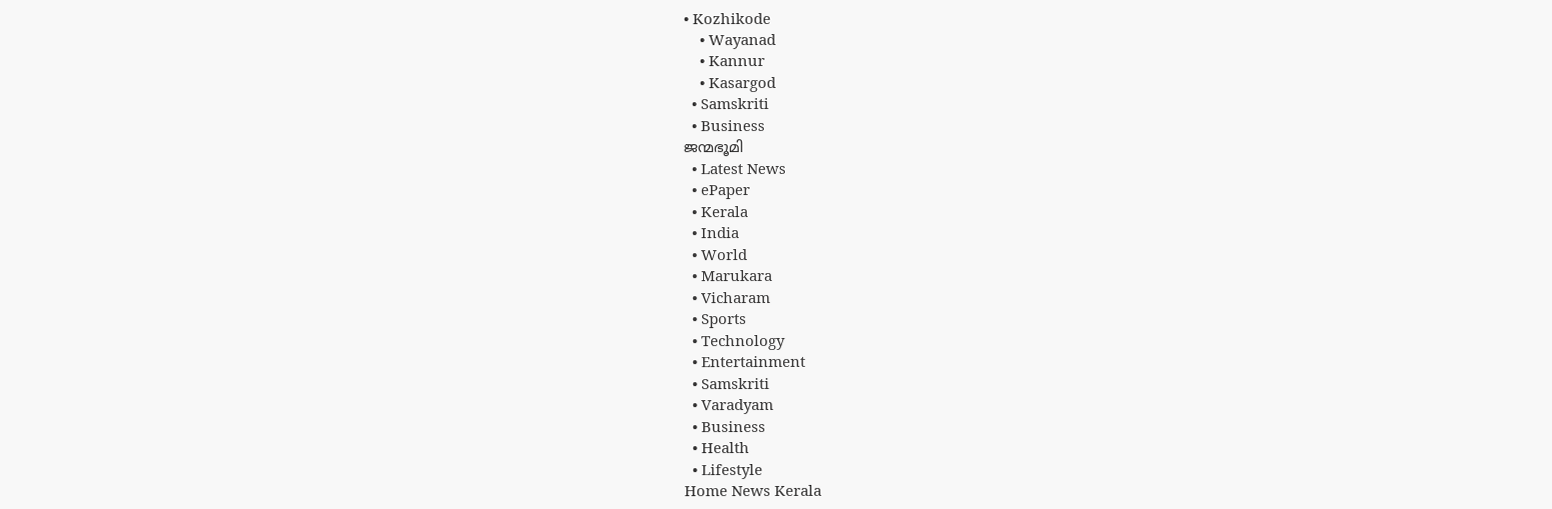• Kozhikode
    • Wayanad
    • Kannur
    • Kasargod
  • Samskriti
  • Business
ജന്മഭൂമി
  • Latest News
  • ePaper
  • Kerala
  • India
  • World
  • Marukara
  • Vicharam
  • Sports
  • Technology
  • Entertainment
  • Samskriti
  • Varadyam
  • Business
  • Health
  • Lifestyle
Home News Kerala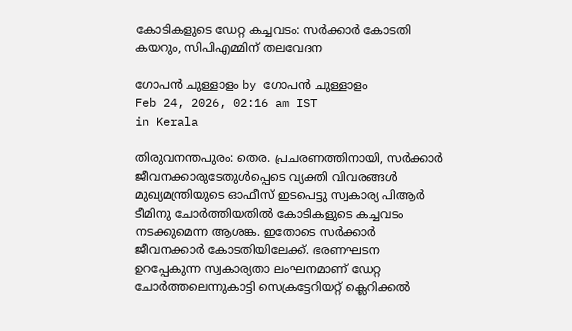കോടികളുടെ ഡേറ്റ കച്ചവടം: സര്‍ക്കാര്‍ കോടതി കയറും, സിപിഎമ്മിന് തലവേദന

ഗോപന്‍ ചുള്ളാളം by ഗോപന്‍ ചുള്ളാളം
Feb 24, 2026, 02:16 am IST
in Kerala

തിരുവനന്തപുരം: തെര. പ്രചരണത്തിനായി, സര്‍ക്കാര്‍ ജീവനക്കാരുടേതുള്‍പ്പെടെ വ്യക്തി വിവരങ്ങള്‍ മുഖ്യമന്ത്രിയുടെ ഓഫീസ് ഇടപെട്ടു സ്വകാര്യ പിആര്‍ ടീമിനു ചോര്‍ത്തിയതില്‍ കോടികളുടെ കച്ചവടം നടക്കുമെന്ന ആശങ്ക. ഇതോടെ സര്‍ക്കാര്‍ ജീവനക്കാര്‍ കോടതിയിലേക്ക്. ഭരണഘടന ഉറപ്പേകുന്ന സ്വകാര്യതാ ലംഘനമാണ് ഡേറ്റ ചോര്‍ത്തലെന്നുകാട്ടി സെക്രട്ടേറിയറ്റ് ക്ലെറിക്കല്‍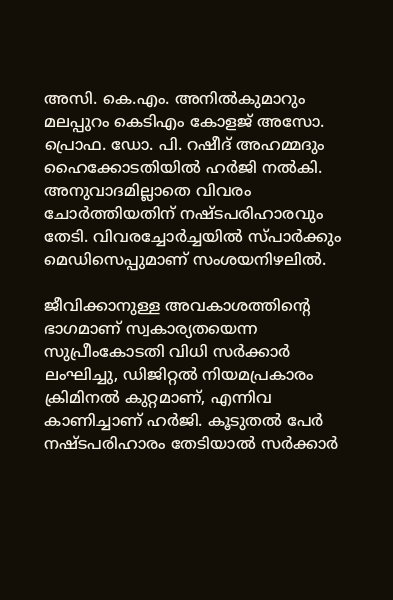അസി. കെ.എം. അനില്‍കുമാറും മലപ്പുറം കെടിഎം കോളജ് അസോ. പ്രൊഫ. ഡോ. പി. റഷീദ് അഹമ്മദും ഹൈക്കോടതിയില്‍ ഹര്‍ജി നല്‍കി. അനുവാദമില്ലാതെ വിവരം ചോര്‍ത്തിയതിന് നഷ്ടപരിഹാരവും തേടി. വിവരച്ചോര്‍ച്ചയില്‍ സ്പാര്‍ക്കും മെഡിസെപ്പുമാണ് സംശയനിഴലില്‍.

ജീവിക്കാനുള്ള അവകാശത്തിന്റെ ഭാഗമാണ് സ്വകാര്യതയെന്ന സുപ്രീംകോടതി വിധി സര്‍ക്കാര്‍ ലംഘിച്ചു, ഡിജിറ്റല്‍ നിയമപ്രകാരം ക്രിമിനല്‍ കുറ്റമാണ്, എന്നിവ കാണിച്ചാണ് ഹര്‍ജി. കൂടുതല്‍ പേര്‍ നഷ്ടപരിഹാരം തേടിയാല്‍ സര്‍ക്കാര്‍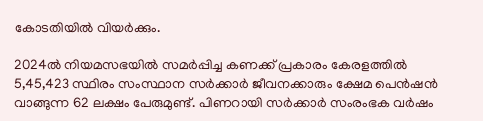കോടതിയില്‍ വിയര്‍ക്കും.

2024ല്‍ നിയമസഭയില്‍ സമര്‍പ്പിച്ച കണക്ക് പ്രകാരം കേരളത്തില്‍ 5,45,423 സ്ഥിരം സംസ്ഥാന സര്‍ക്കാര്‍ ജീവനക്കാരും ക്ഷേമ പെന്‍ഷന്‍ വാങ്ങുന്ന 62 ലക്ഷം പേരുമുണ്ട്. പിണറായി സര്‍ക്കാര്‍ സംരംഭക വര്‍ഷം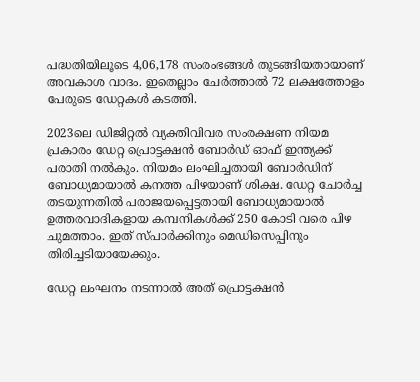പദ്ധതിയിലൂടെ 4,06,178 സംരംഭങ്ങള്‍ തുടങ്ങിയതായാണ് അവകാശ വാദം. ഇതെല്ലാം ചേര്‍ത്താല്‍ 72 ലക്ഷത്തോളം പേരുടെ ഡേറ്റകള്‍ കടത്തി.

2023ലെ ഡിജിറ്റല്‍ വ്യക്തിവിവര സംരക്ഷണ നിയമ പ്രകാരം ഡേറ്റ പ്രൊട്ടക്ഷന്‍ ബോര്‍ഡ് ഓഫ് ഇന്ത്യക്ക് പരാതി നല്‍കും. നിയമം ലംഘിച്ചതായി ബോര്‍ഡിന് ബോധ്യമായാല്‍ കനത്ത പിഴയാണ് ശിക്ഷ. ഡേറ്റ ചോര്‍ച്ച തടയുന്നതില്‍ പരാജയപ്പെട്ടതായി ബോധ്യമായാല്‍ ഉത്തരവാദികളായ കമ്പനികള്‍ക്ക് 250 കോടി വരെ പിഴ ചുമത്താം. ഇത് സ്പാര്‍ക്കിനും മെഡിസെപ്പിനും തിരിച്ചടിയായേക്കും.

ഡേറ്റ ലംഘനം നടന്നാല്‍ അത് പ്രൊട്ടക്ഷന്‍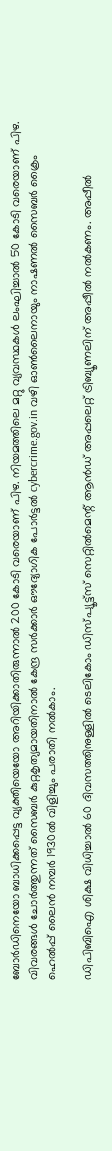ബോര്‍ഡിനെയോ ബാധിക്കപ്പെട്ട വ്യക്തിയെയോ അറിയിക്കാതിരുന്നാല്‍ 200 കോടി വരെയാണ് പിഴ. നിയമത്തിലെ മറ്റു വ്യവസ്ഥകള്‍ ലംഘിച്ചാല്‍ 50 കോടി വരെയാണ് പിഴ. വിവരങ്ങള്‍ ചോര്‍ത്തുന്നത് സൈബര്‍ കുറ്റകൃത്യമായതിനാല്‍ കേന്ദ്ര സര്‍ക്കാര്‍ ഔദ്യോഗിക പോര്‍ട്ടല്‍ cybercrime.gov.in വഴി ഓണ്‍ലൈനായും നാഷണല്‍ സൈബര്‍ ക്രൈം ഹെല്‍പ്പ് ലൈന്‍ നമ്പര്‍ 1930ല്‍ വിളിച്ചും പരാതി നല്‍കാം.

ഡിപിബിഐ ശിക്ഷ വിധിച്ചാല്‍ 60 ദിവസത്തിനുള്ളില്‍ ടെലികോം ഡിസ്പ്യൂട്ട്‌സ് സെറ്റില്‍മെന്റ് ആന്‍ഡ് അപ്പലെറ്റ് ട്രിബ്യൂണലിന് അപ്പീല്‍ നല്‍കണം. അപ്പീല്‍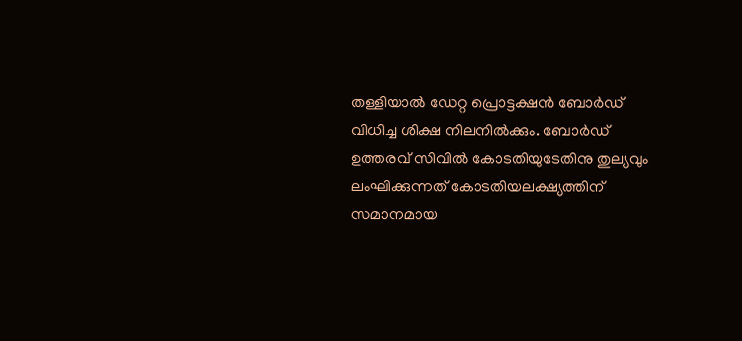തള്ളിയാല്‍ ഡേറ്റ പ്രൊട്ടക്ഷന്‍ ബോര്‍ഡ് വിധിച്ച ശിക്ഷ നിലനില്‍ക്കും. ബോര്‍ഡ് ഉത്തരവ് സിവില്‍ കോടതിയുടേതിനു തുല്യവും ലംഘിക്കുന്നത് കോടതിയലക്ഷ്യത്തിന് സമാനമായ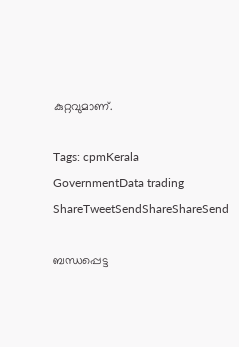കുറ്റവുമാണ്.

Tags: cpmKerala GovernmentData trading
ShareTweetSendShareShareSend

ബന്ധപ്പെട്ട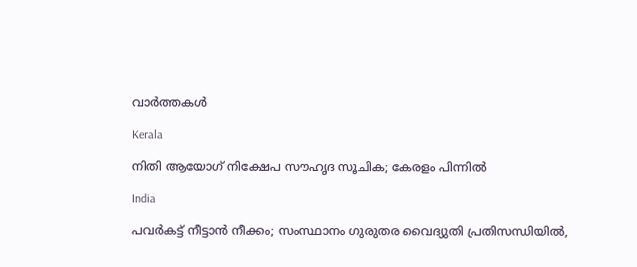വാര്‍ത്തകള്‍

Kerala

നിതി ആയോഗ് നിക്ഷേപ സൗഹൃദ സൂചിക; കേരളം പിന്നില്‍

India

പവര്‍കട്ട് നീട്ടാന്‍ നീക്കം; സംസ്ഥാനം ഗുരുതര വൈദ്യുതി പ്രതിസന്ധിയില്‍,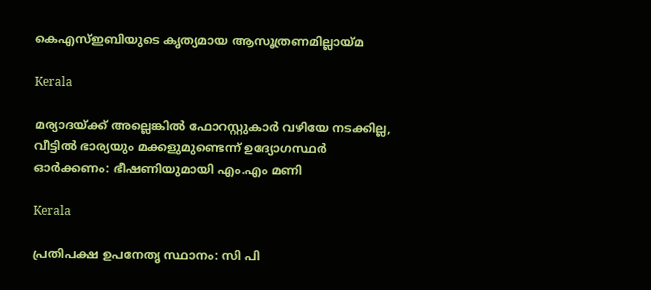കെഎസ്ഇബിയുടെ കൃത്യമായ ആസൂത്രണമില്ലായ്‌മ

Kerala

മര്യാദയ്‌ക്ക് അല്ലെങ്കില്‍ ഫോറസ്റ്റുകാര്‍ വഴിയേ നടക്കില്ല, വീട്ടിൽ ഭാര്യയും മക്കളുമുണ്ടെന്ന് ഉദ്യോഗസ്ഥർ ഓർക്കണം: ഭീഷണിയുമായി എം.എം മണി

Kerala

പ്രതിപക്ഷ ഉപനേതൃ സ്ഥാനം: സി പി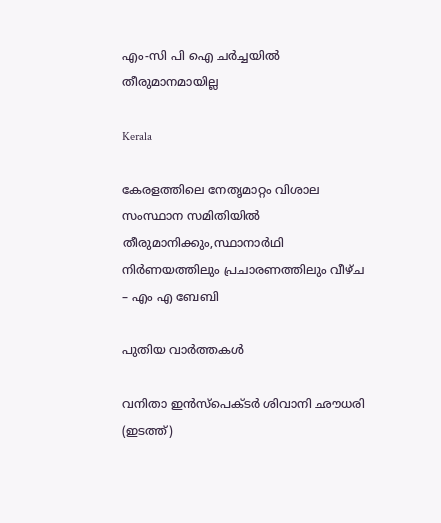എം-സി പി ഐ ചര്‍ച്ചയില്‍ തീരുമാനമായില്ല

Kerala

കേരളത്തിലെ നേതൃമാറ്റം വിശാല സംസ്ഥാന സമിതിയില്‍ തീരുമാനിക്കും,സ്ഥാനാര്‍ഥി നിര്‍ണയത്തിലും പ്രചാരണത്തിലും വീഴ്ച – എം എ ബേബി

പുതിയ വാര്‍ത്തകള്‍

വനിതാ ഇന്‍സ്പെക്ടര്‍ ശിവാനി ഛൗധരി (ഇടത്ത്)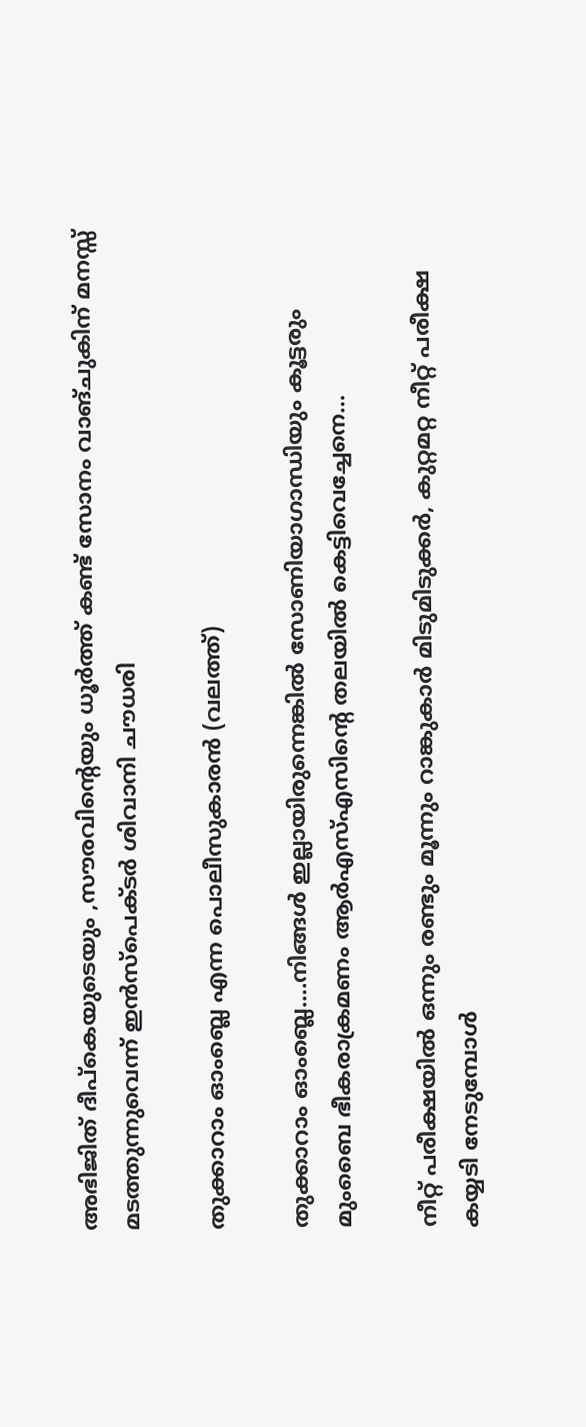അഭിജിത് ദീപ്കെയുടെയും ,സൗരവിന്റെയും ധൂര്‍ത്ത് കണ്ട് സോനം വാങ്ചുകിന് മനസ്സ് മടത്തുന്നുവെന്ന് ഇന്‍സ്പെക്ടര്‍ ശിവാനി ചൗധരി

തുക്കാറാം ഓംബ്ലെ എന്ന പൊലീസുകാരന്‍ (വലത്ത്)

തുക്കാറാം ഓംബ്ലെ….നിങ്ങള്‍ ഇല്ലായിരുന്നെങ്കില്‍ സോണിയാഗാന്ധിയും കൂട്ടരും മുംബൈ ഭീകരാക്രമണം ആര്‍എസ്എസിന്റെ തലയില്‍ കെട്ടിവെച്ചേനെ…

നീറ്റ് പരീക്ഷയില്‍ ഒന്നും രണ്ടും മൂന്നും റാങ്കുകാര്‍ മിടുമിടുക്കര്‍, കുറ്റമറ്റ നീറ്റ് പരീക്ഷ കയ്യടി നേടുമ്പോള്‍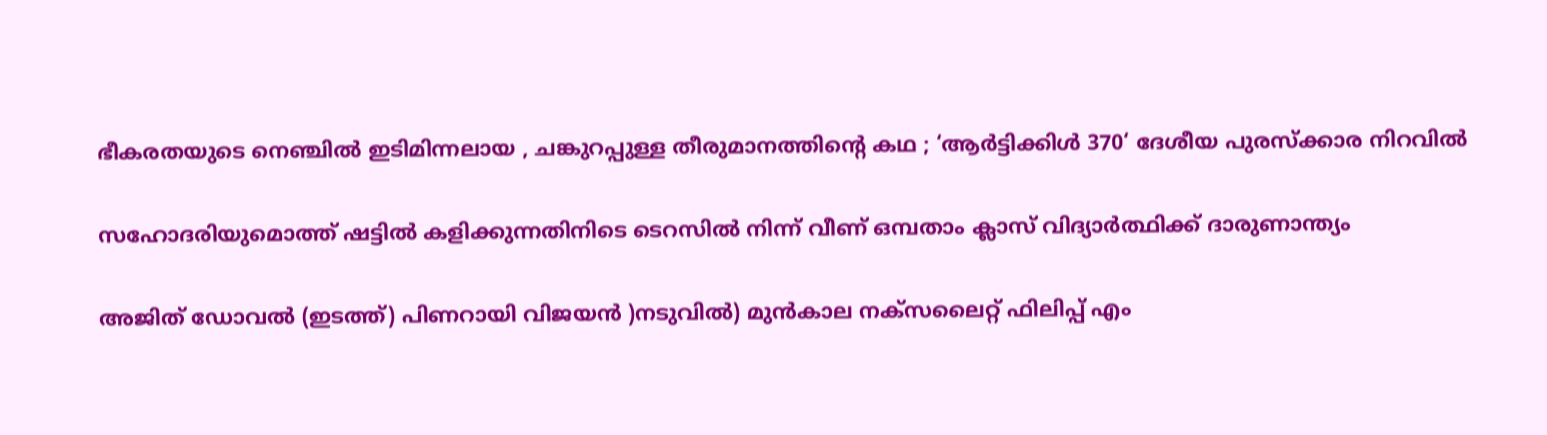ഭീകരതയുടെ നെഞ്ചിൽ ഇടിമിന്നലായ , ചങ്കുറപ്പുള്ള തീരുമാനത്തിന്റെ കഥ ; ‘ആർട്ടിക്കിൾ 370‘ ദേശീയ പുരസ്ക്കാര നിറവിൽ

സഹോദരിയുമൊത്ത് ഷട്ടില്‍ കളിക്കുന്നതിനിടെ ടെറസില്‍ നിന്ന് വീണ് ഒമ്പതാം ക്ലാസ് വിദ്യാര്‍ത്ഥിക്ക് ദാരുണാന്ത്യം

അജിത് ഡോവല്‍ (ഇടത്ത്) പിണറായി വിജയന്‍ )നടുവില്‍) മുന്‍കാല നക്സലൈറ്റ് ഫിലിപ്പ് എം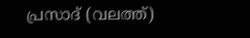പ്രസാദ് (വലത്ത്)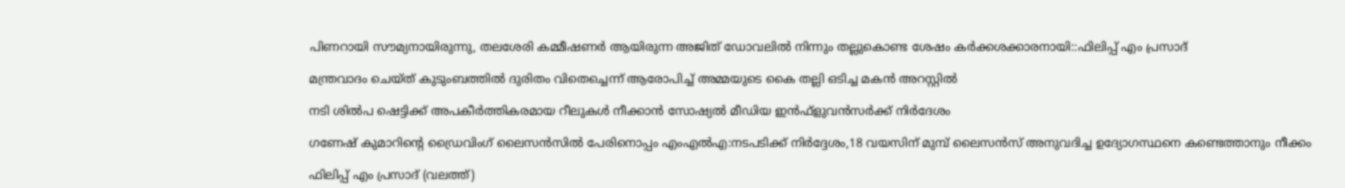പിണറായി സൗമ്യനായിരുന്നു, തലശേരി കമ്മീഷണര്‍ ആയിരുന്ന അജിത് ഡോവലില്‍ നിന്നും തല്ലുകൊണ്ട ശേഷം കര്‍ക്കശക്കാരനായി::ഫിലിപ്പ് എം പ്രസാദ്

മന്ത്രവാദം ചെയ്ത് കുടുംബത്തില്‍ ദുരിതം വിതെച്ചെന്ന് ആരോപിച്ച് അമ്മയുടെ കൈ തല്ലി ഒടിച്ച മകന്‍ അറസ്റ്റില്‍

നടി ശില്‍പ ഷെട്ടിക്ക് അപകീര്‍ത്തികരമായ റീലുകള്‍ നീക്കാന്‍ സോഷ്യല്‍ മീഡിയ ഇന്‍ഫ്‌ളുവന്‍സര്‍ക്ക് നിര്‍ദേശം

ഗണേഷ് കുമാറിന്റെ ഡ്രൈവിംഗ് ലൈസന്‍സില്‍ പേരിനൊപ്പം എംഎല്‍എ:നടപടിക്ക് നിര്‍ദ്ദേശം,18 വയസിന് മുമ്പ് ലൈസന്‍സ് അനുവദിച്ച ഉദ്യോഗസ്ഥനെ കണ്ടെത്താനും നീക്കം

ഫിലിപ്പ് എം പ്രസാദ് (വലത്ത്)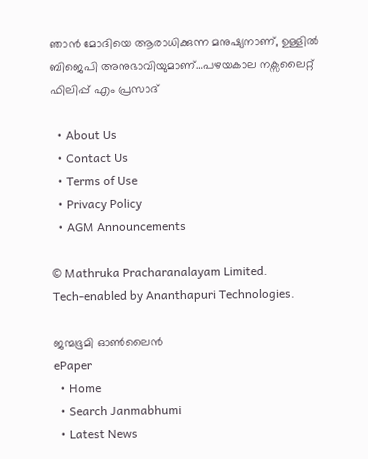ഞാന്‍ മോദിയെ ആരാധിക്കുന്ന മനുഷ്യനാണ്, ഉള്ളില്‍ ബിജെപി അനുഭാവിയുമാണ്…പഴയകാല നക്സലൈറ്റ് ഫിലിപ്പ് എം പ്രസാദ്

  • About Us
  • Contact Us
  • Terms of Use
  • Privacy Policy
  • AGM Announcements

© Mathruka Pracharanalayam Limited.
Tech-enabled by Ananthapuri Technologies.

ജന്മഭൂമി ഓണ്‍ലൈന്‍
ePaper
  • Home
  • Search Janmabhumi
  • Latest News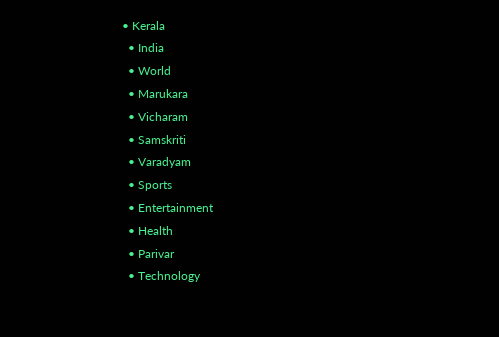• Kerala
  • India
  • World
  • Marukara
  • Vicharam
  • Samskriti
  • Varadyam
  • Sports
  • Entertainment
  • Health
  • Parivar
  • Technology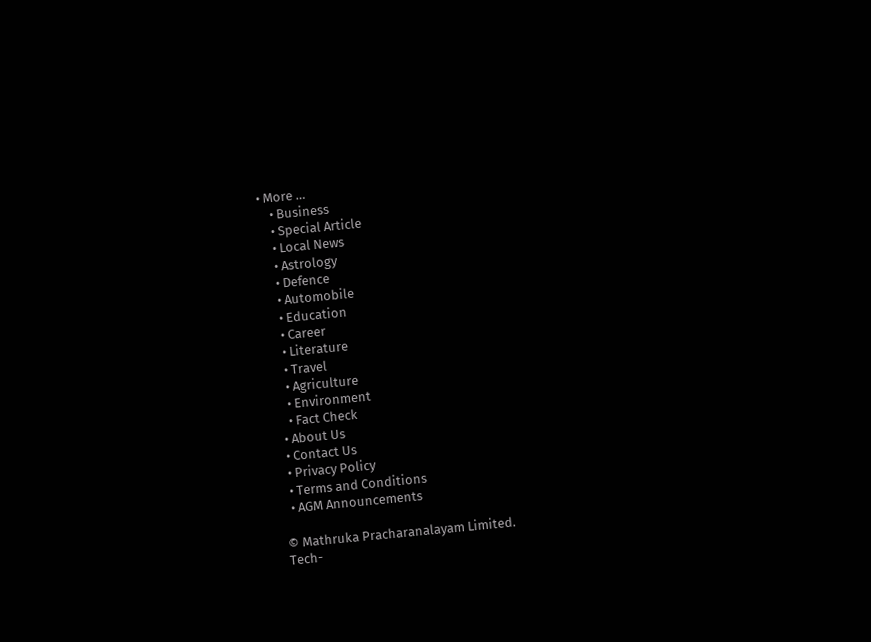• More …
    • Business
    • Special Article
    • Local News
    • Astrology
    • Defence
    • Automobile
    • Education
    • Career
    • Literature
    • Travel
    • Agriculture
    • Environment
    • Fact Check
  • About Us
  • Contact Us
  • Privacy Policy
  • Terms and Conditions
  • AGM Announcements

© Mathruka Pracharanalayam Limited.
Tech-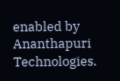enabled by Ananthapuri Technologies.